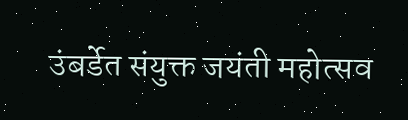उंबर्डेत संयुक्त जयंती महोत्सव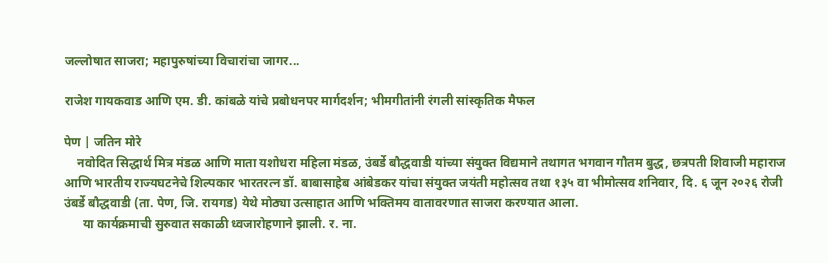जल्लोषात साजरा; महापुरुषांच्या विचारांचा जागर...

राजेश गायकवाड आणि एम. डी. कांबळे यांचे प्रबोधनपर मार्गदर्शन; भीमगीतांनी रंगली सांस्कृतिक मैफल

पेण | जतिन मोरे
    नवोदित सिद्धार्थ मित्र मंडळ आणि माता यशोधरा महिला मंडळ, उंबर्डे बौद्धवाडी यांच्या संयुक्त विद्यमाने तथागत भगवान गौतम बुद्ध, छत्रपती शिवाजी महाराज आणि भारतीय राज्यघटनेचे शिल्पकार भारतरत्न डॉ. बाबासाहेब आंबेडकर यांचा संयुक्त जयंती महोत्सव तथा १३५ वा भीमोत्सव शनिवार, दि. ६ जून २०२६ रोजी उंबर्डे बौद्धवाडी (ता. पेण, जि. रायगड) येथे मोठ्या उत्साहात आणि भक्तिमय वातावरणात साजरा करण्यात आला.
      या कार्यक्रमाची सुरुवात सकाळी ध्वजारोहणाने झाली. र. ना.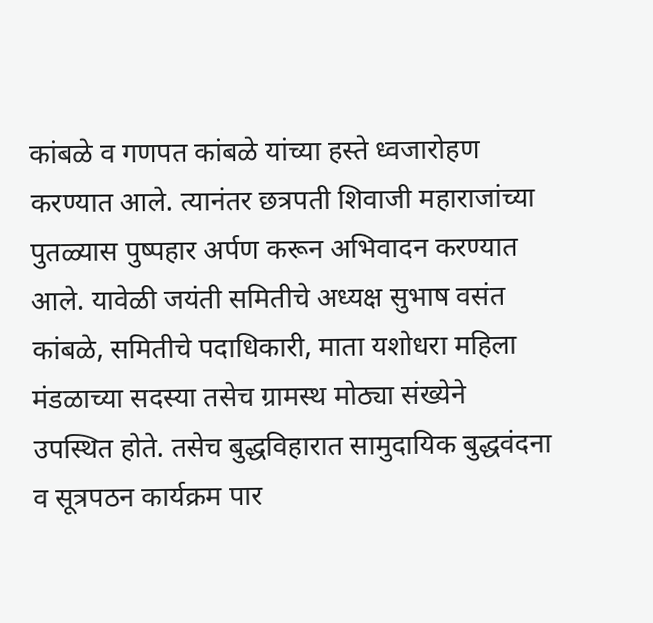कांबळे व गणपत कांबळे यांच्या हस्ते ध्वजारोहण करण्यात आले. त्यानंतर छत्रपती शिवाजी महाराजांच्या पुतळ्यास पुष्पहार अर्पण करून अभिवादन करण्यात आले. यावेळी जयंती समितीचे अध्यक्ष सुभाष वसंत कांबळे, समितीचे पदाधिकारी, माता यशोधरा महिला मंडळाच्या सदस्या तसेच ग्रामस्थ मोठ्या संख्येने उपस्थित होते. तसेच बुद्धविहारात सामुदायिक बुद्धवंदना व सूत्रपठन कार्यक्रम पार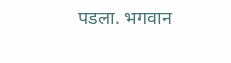पडला. भगवान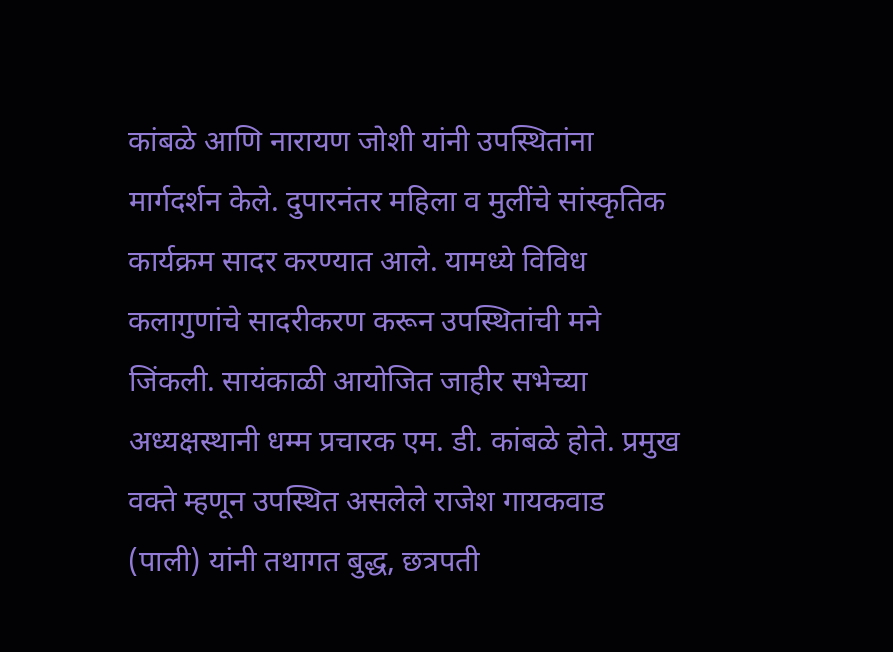कांबळे आणि नारायण जोशी यांनी उपस्थितांना मार्गदर्शन केले. दुपारनंतर महिला व मुलींचे सांस्कृतिक कार्यक्रम सादर करण्यात आले. यामध्ये विविध कलागुणांचे सादरीकरण करून उपस्थितांची मने जिंकली. सायंकाळी आयोजित जाहीर सभेच्या अध्यक्षस्थानी धम्म प्रचारक एम. डी. कांबळे होते. प्रमुख वक्ते म्हणून उपस्थित असलेले राजेश गायकवाड (पाली) यांनी तथागत बुद्ध, छत्रपती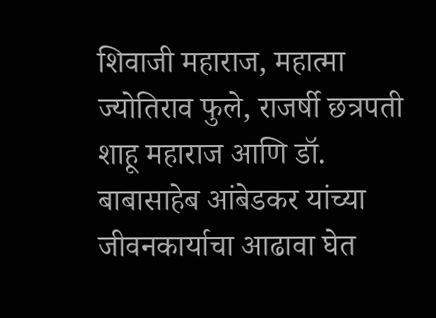शिवाजी महाराज, महात्मा ज्योतिराव फुले, राजर्षी छत्रपती शाहू महाराज आणि डॉ. बाबासाहेब आंबेडकर यांच्या जीवनकार्याचा आढावा घेत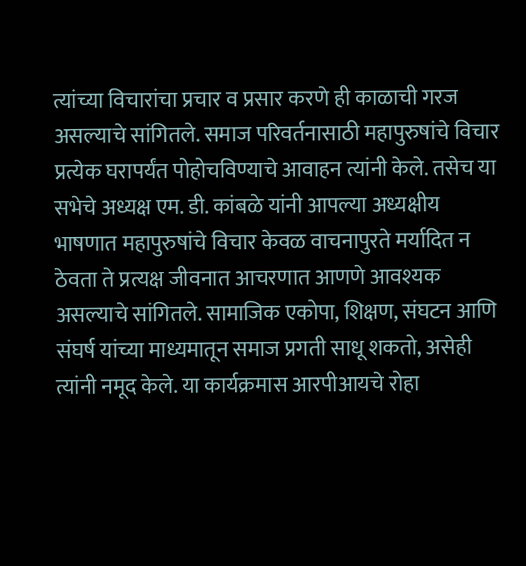त्यांच्या विचारांचा प्रचार व प्रसार करणे ही काळाची गरज असल्याचे सांगितले. समाज परिवर्तनासाठी महापुरुषांचे विचार प्रत्येक घरापर्यंत पोहोचविण्याचे आवाहन त्यांनी केले. तसेच या सभेचे अध्यक्ष एम. डी. कांबळे यांनी आपल्या अध्यक्षीय भाषणात महापुरुषांचे विचार केवळ वाचनापुरते मर्यादित न ठेवता ते प्रत्यक्ष जीवनात आचरणात आणणे आवश्यक असल्याचे सांगितले. सामाजिक एकोपा, शिक्षण, संघटन आणि संघर्ष यांच्या माध्यमातून समाज प्रगती साधू शकतो, असेही त्यांनी नमूद केले. या कार्यक्रमास आरपीआयचे रोहा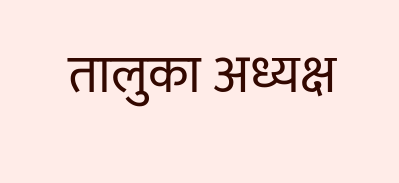तालुका अध्यक्ष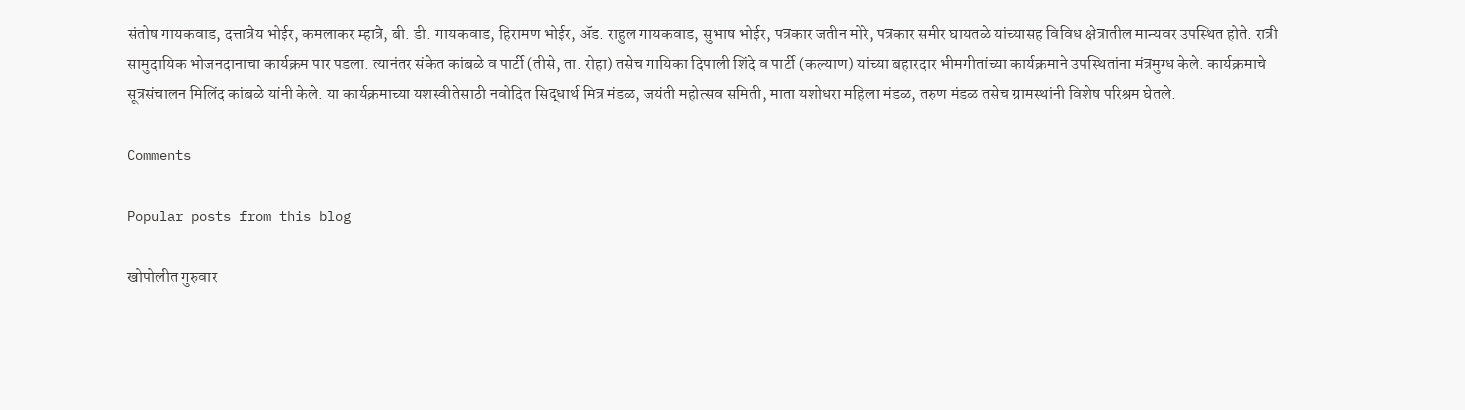संतोष गायकवाड, दत्तात्रेय भोईर, कमलाकर म्हात्रे, बी. डी. गायकवाड, हिरामण भोईर, ॲड. राहुल गायकवाड, सुभाष भोईर, पत्रकार जतीन मोरे, पत्रकार समीर घायतळे यांच्यासह विविध क्षेत्रातील मान्यवर उपस्थित होते. रात्री सामुदायिक भोजनदानाचा कार्यक्रम पार पडला. त्यानंतर संकेत कांबळे व पार्टी (तीसे, ता. रोहा) तसेच गायिका दिपाली शिंदे व पार्टी (कल्याण) यांच्या बहारदार भीमगीतांच्या कार्यक्रमाने उपस्थितांना मंत्रमुग्ध केले. कार्यक्रमाचे सूत्रसंचालन मिलिंद कांबळे यांनी केले. या कार्यक्रमाच्या यशस्वीतेसाठी नवोदित सिद्धार्थ मित्र मंडळ, जयंती महोत्सव समिती, माता यशोधरा महिला मंडळ, तरुण मंडळ तसेच ग्रामस्थांनी विशेष परिश्रम घेतले.

Comments

Popular posts from this blog

खोपोलीत गुरुवार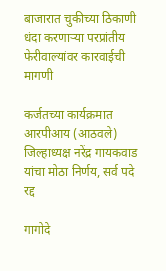बाजारात चुकीच्या ठिकाणी धंदा करणाऱ्या परप्रांतीय फेरीवाल्यांवर कारवाईची मागणी

कर्जतच्या कार्यक्रमात आरपीआय (आठवले) जिल्हाध्यक्ष नरेंद्र गायकवाड यांचा मोठा निर्णय, सर्व पदे रद्द

गागोदे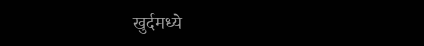खुर्दमध्ये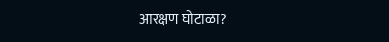आरक्षण घोटाळा?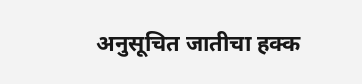अनुसूचित जातीचा हक्क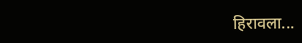हिरावला...